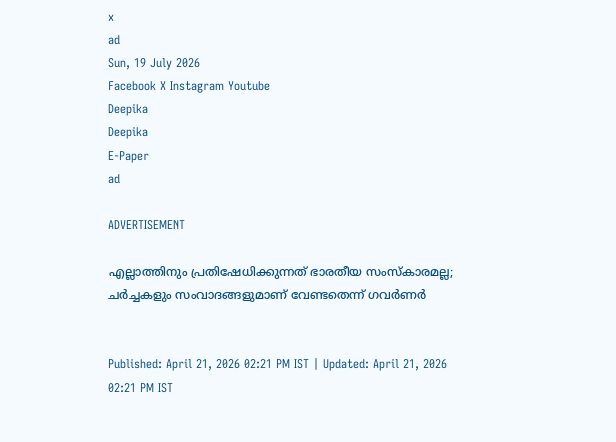x
ad
Sun, 19 July 2026
Facebook X Instagram Youtube
Deepika
Deepika
E-Paper
ad

ADVERTISEMENT

എല്ലാത്തിനും പ്രതിഷേധിക്കുന്നത് ഭാരതീയ സംസ്കാരമല്ല; ചർച്ചകളും സംവാദങ്ങളുമാണ് വേണ്ടതെന്ന് ഗവർണർ


Published: April 21, 2026 02:21 PM IST | Updated: April 21, 2026 02:21 PM IST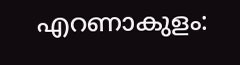എറണാകുളം: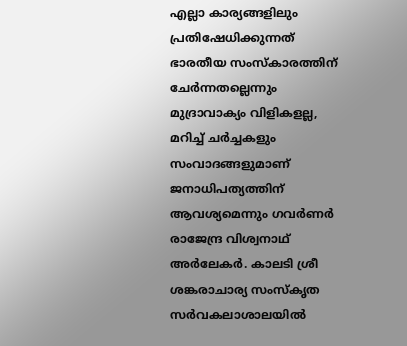എല്ലാ കാര്യങ്ങളിലും പ്രതിഷേധിക്കുന്നത് ഭാരതീയ സംസ്കാരത്തിന് ചേർന്നതല്ലെന്നും മുദ്രാവാക്യം വിളികളല്ല, മറിച്ച് ചർച്ചകളും സംവാദങ്ങളുമാണ് ജനാധിപത്യത്തിന് ആവശ്യമെന്നും ഗവർണർ രാജേന്ദ്ര വിശ്വനാഥ് അർലേകർ. കാലടി ശ്രീ ശങ്കരാചാര്യ സംസ്കൃത സർവകലാശാലയിൽ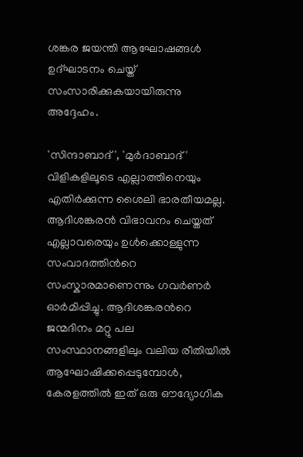ശങ്കര ജയന്തി ആഘോഷങ്ങൾ ഉദ്ഘാടനം ചെയ്ത് സംസാരിക്കുകയായിരുന്നു അദ്ദേഹം.

'സിന്ദാബാദ്', 'മുർദാബാദ്' വിളികളിലൂടെ എല്ലാത്തിനെയും എതിർക്കുന്ന ശൈലി ഭാരതീയമല്ല. ആദിശങ്കരൻ വിഭാവനം ചെയ്തത് എല്ലാവരെയും ഉൾക്കൊള്ളുന്ന സംവാദത്തിന്‍റെ സംസ്കാരമാണെന്നും ഗവർണർ ഓർമിപ്പിച്ചു. ആദിശങ്കരന്‍റെ ജന്മദിനം മറ്റു പല സംസ്ഥാനങ്ങളിലും വലിയ രീതിയിൽ ആഘോഷിക്കപ്പെടുമ്പോൾ, കേരളത്തിൽ ഇത് ഒരു ഔദ്യോഗിക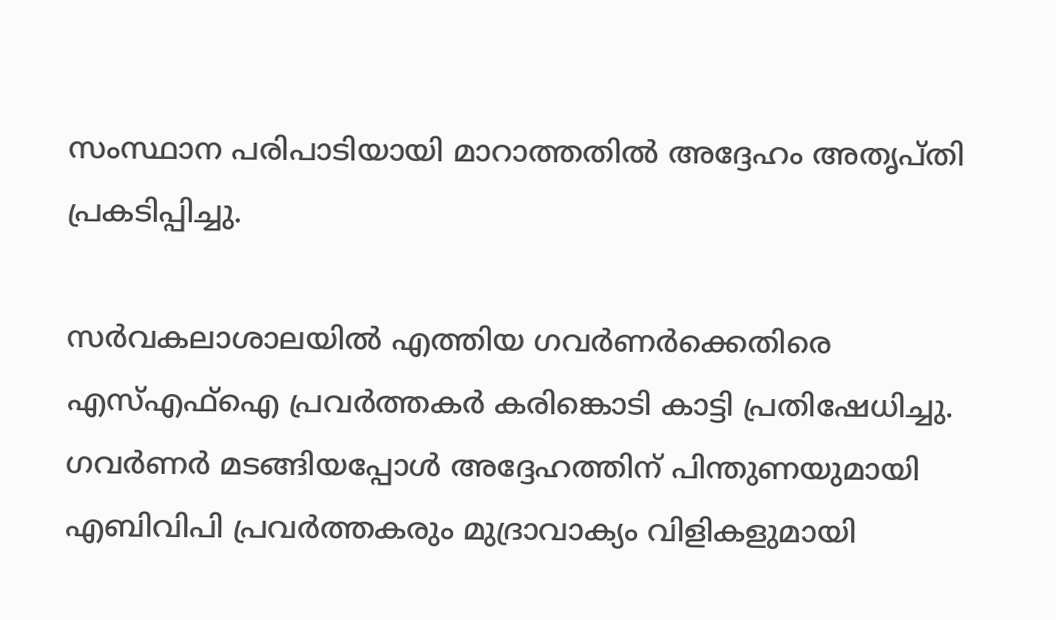സംസ്ഥാന പരിപാടിയായി മാറാത്തതിൽ അദ്ദേഹം അതൃപ്തി പ്രകടിപ്പിച്ചു.

സർവകലാശാലയിൽ എത്തിയ ഗവർണർക്കെതിരെ എസ്എഫ്ഐ പ്രവർത്തകർ കരിങ്കൊടി കാട്ടി പ്രതിഷേധിച്ചു. ഗവർണർ മടങ്ങിയപ്പോൾ അദ്ദേഹത്തിന് പിന്തുണയുമായി എബിവിപി പ്രവർത്തകരും മുദ്രാവാക്യം വിളികളുമായി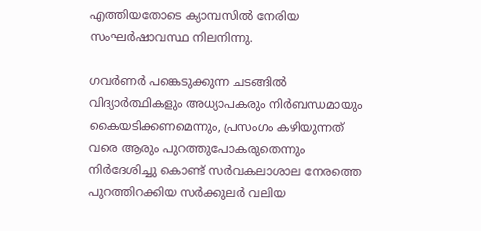എത്തിയതോടെ ക്യാമ്പസിൽ നേരിയ സംഘർഷാവസ്ഥ നിലനിന്നു.

ഗവർണർ പങ്കെടുക്കുന്ന ചടങ്ങിൽ വിദ്യാർത്ഥികളും അധ്യാപകരും നിർബന്ധമായും കൈയടിക്കണമെന്നും, പ്രസംഗം കഴിയുന്നത് വരെ ആരും പുറത്തുപോകരുതെന്നും നിർദേശിച്ചു കൊണ്ട് സർവകലാശാല നേരത്തെ പുറത്തിറക്കിയ സർക്കുലർ വലിയ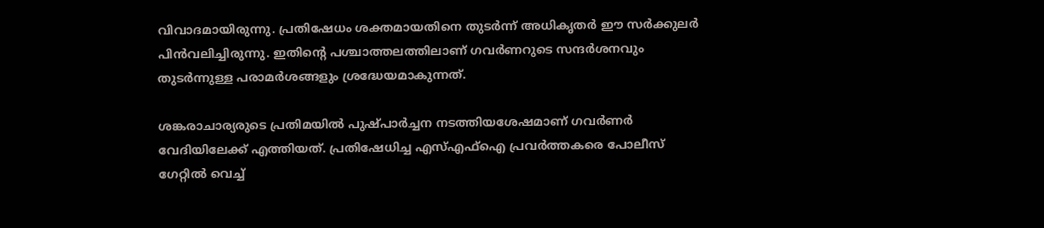വിവാദമായിരുന്നു. പ്രതിഷേധം ശക്തമായതിനെ തുടർന്ന് അധികൃതർ ഈ സർക്കുലർ പിൻവലിച്ചിരുന്നു. ഇതിന്‍റെ പശ്ചാത്തലത്തിലാണ് ഗവർണറുടെ സന്ദർശനവും തുടർന്നുള്ള പരാമർശങ്ങളും ശ്രദ്ധേയമാകുന്നത്.

ശങ്കരാചാര്യരുടെ പ്രതിമയിൽ പുഷ്പാർച്ചന നടത്തിയശേഷമാണ് ഗവർണർ വേദിയിലേക്ക് എത്തിയത്. പ്രതിഷേധിച്ച എസ്എഫ്ഐ പ്രവർത്തകരെ പോലീസ് ഗേറ്റിൽ വെച്ച്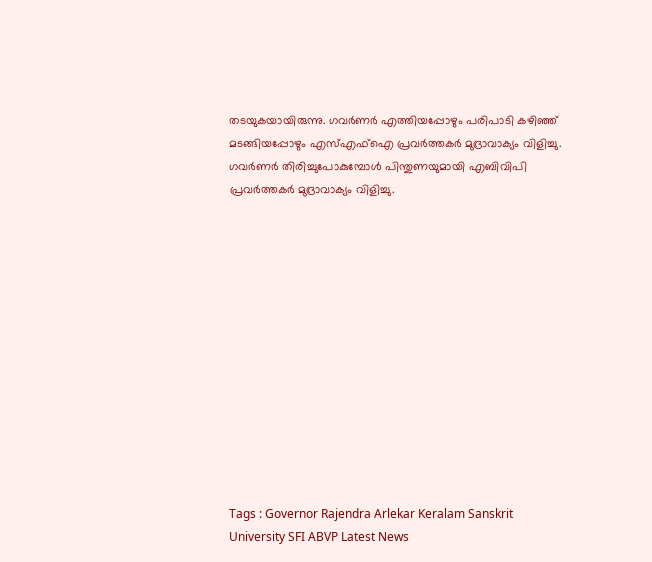തടയുകയായിരുന്നു. ഗവർണർ എത്തിയപ്പോഴും പരിപാടി കഴിഞ്ഞ് മടങ്ങിയപ്പോഴും എസ്എഫ്ഐ പ്രവർത്തകർ മുദ്രാവാക്യം വിളിച്ചു. ഗവർണർ തിരിച്ചുപോകുമ്പോൾ പിന്തുണയുമായി എബിവിപി പ്രവർത്തകർ മുദ്രാവാക്യം വിളിച്ചു.













Tags : Governor Rajendra Arlekar Keralam Sanskrit University SFI ABVP Latest News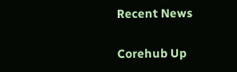Recent News

Corehub Up